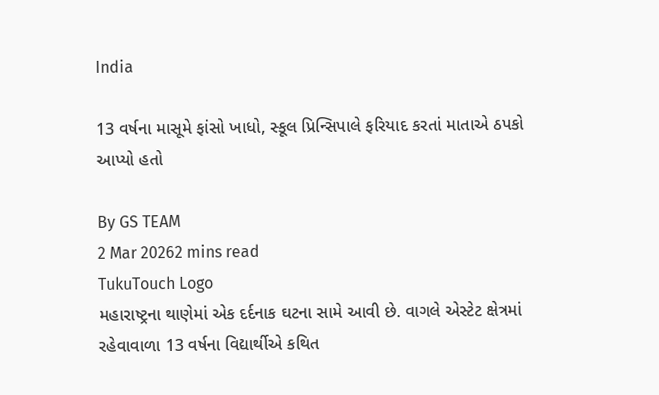India

13 વર્ષના માસૂમે ફાંસો ખાધો, સ્કૂલ પ્રિન્સિપાલે ફરિયાદ કરતાં માતાએ ઠપકો આપ્યો હતો

By GS TEAM
2 Mar 20262 mins read
TukuTouch Logo
મહારાષ્ટ્રના થાણેમાં એક દર્દનાક ઘટના સામે આવી છે. વાગલે એસ્ટેટ ક્ષેત્રમાં રહેવાવાળા 13 વર્ષના વિદ્યાર્થીએ કથિત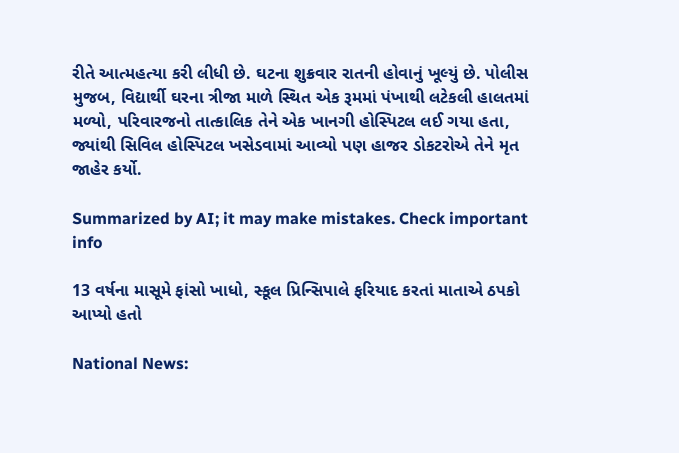રીતે આત્મહત્યા કરી લીધી છે. ઘટના શુક્રવાર રાતની હોવાનું ખૂલ્યું છે. પોલીસ મુજબ, વિદ્યાર્થી ઘરના ત્રીજા માળે સ્થિત એક રૂમમાં પંખાથી લટેકલી હાલતમાં મળ્યો, પરિવારજનો તાત્કાલિક તેને એક ખાનગી હોસ્પિટલ લઈ ગયા હતા, જ્યાંથી સિવિલ હોસ્પિટલ ખસેડવામાં આવ્યો પણ હાજર ડોકટરોએ તેને મૃત જાહેર કર્યો.

Summarized by AI; it may make mistakes. Check important info

13 વર્ષના માસૂમે ફાંસો ખાધો, સ્કૂલ પ્રિન્સિપાલે ફરિયાદ કરતાં માતાએ ઠપકો આપ્યો હતો

National News: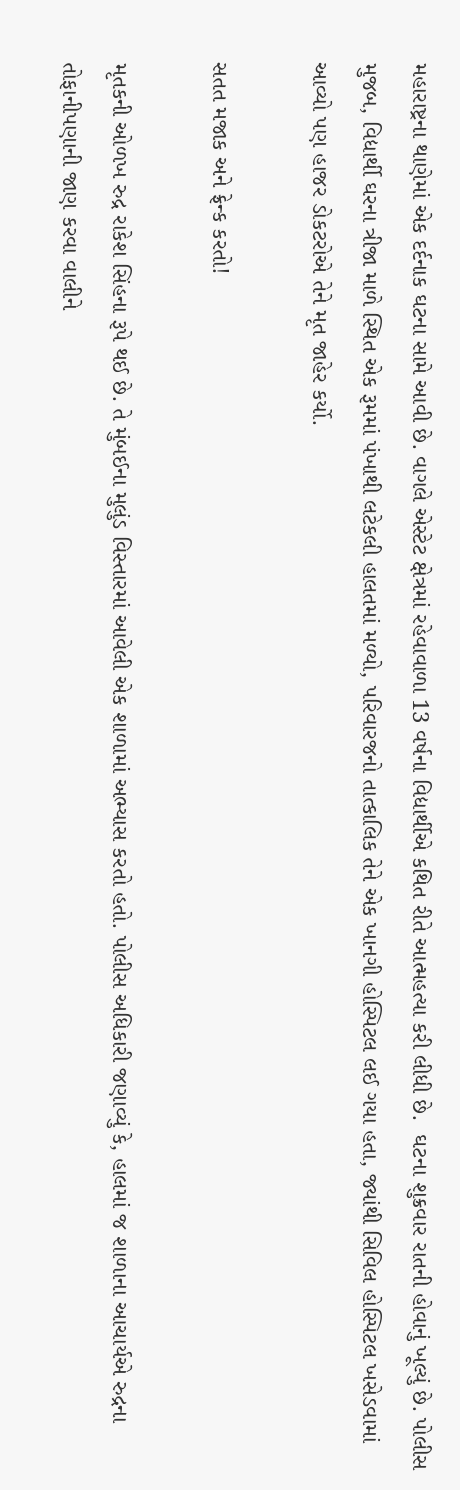મહારાષ્ટ્રના થાણેમાં એક દર્દનાક ઘટના સામે આવી છે. વાગલે એસ્ટેટ ક્ષેત્રમાં રહેવાવાળા 13 વર્ષના વિદ્યાર્થીએ કથિત રીતે આત્મહત્યા કરી લીધી છે.  ઘટના શુક્રવાર રાતની હોવાનું ખૂલ્યું છે. પોલીસ મુજબ, વિદ્યાર્થી ઘરના ત્રીજા માળે સ્થિત એક રૂમમાં પંખાથી લટેકલી હાલતમાં મળ્યો, પરિવારજનો તાત્કાલિક તેને એક ખાનગી હોસ્પિટલ લઈ ગયા હતા, જ્યાંથી સિવિલ હોસ્પિટલ ખસેડવામાં આવ્યો પણ હાજર ડોકટરોએ તેને મૃત જાહેર કર્યો.

સતત મજાક અને ફ્રેન્ક કરતો!

મૃતકની ઓળખ રુદ્ર રાકેશ સિંહના રૂપે થઈ છે. તે મુંબઈના મુલુંડ વિસ્તારમાં આવેલી એક શાળામાં અભ્યાસ કરતો હતો. પોલીસ અધિકારી જણાવ્યું કે, હાલમાં જ શાળાના આચાર્યએ રુદ્રના તોફાનીપણાની જાણ કરવા વાલીને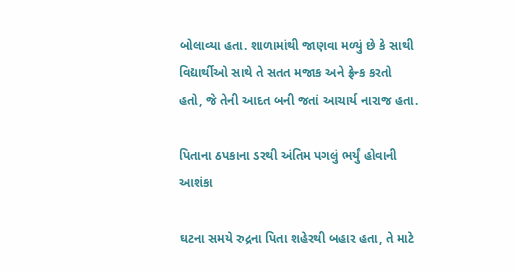બોલાવ્યા હતા. શાળામાંથી જાણવા મળ્યું છે કે સાથી વિદ્યાર્થીઓ સાથે તે સતત મજાક અને ફ્રેન્ક કરતો હતો, જે તેની આદત બની જતાં આચાર્ય નારાજ હતા.

પિતાના ઠપકાના ડરથી અંતિમ પગલું ભર્યું હોવાની આશંકા

ઘટના સમયે રુદ્રના પિતા શહેરથી બહાર હતા, તે માટે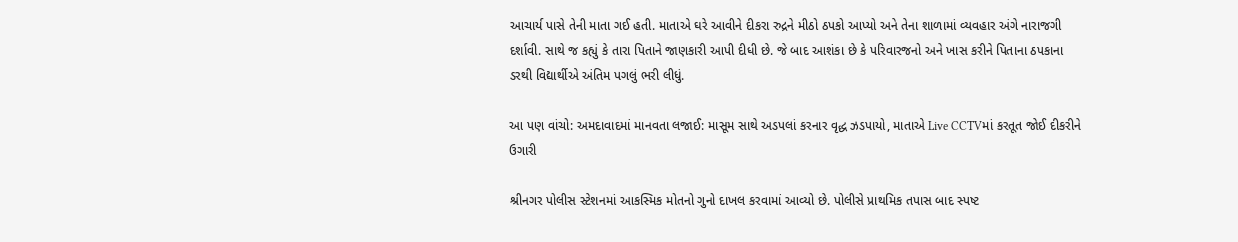આચાર્ય પાસે તેની માતા ગઈ હતી. માતાએ ઘરે આવીને દીકરા રુદ્રને મીઠો ઠપકો આપ્યો અને તેના શાળામાં વ્યવહાર અંગે નારાજગી દર્શાવી. સાથે જ કહ્યું કે તારા પિતાને જાણકારી આપી દીધી છે. જે બાદ આશંકા છે કે પરિવારજનો અને ખાસ કરીને પિતાના ઠપકાના ડરથી વિદ્યાર્થીએ અંતિમ પગલું ભરી લીધું.

આ પણ વાંચો: અમદાવાદમાં માનવતા લજાઈ: માસૂમ સાથે અડપલાં કરનાર વૃદ્ધ ઝડપાયો, માતાએ Live CCTVમાં કરતૂત જોઈ દીકરીને ઉગારી

શ્રીનગર પોલીસ સ્ટેશનમાં આકસ્મિક મોતનો ગુનો દાખલ કરવામાં આવ્યો છે. પોલીસે પ્રાથમિક તપાસ બાદ સ્પષ્ટ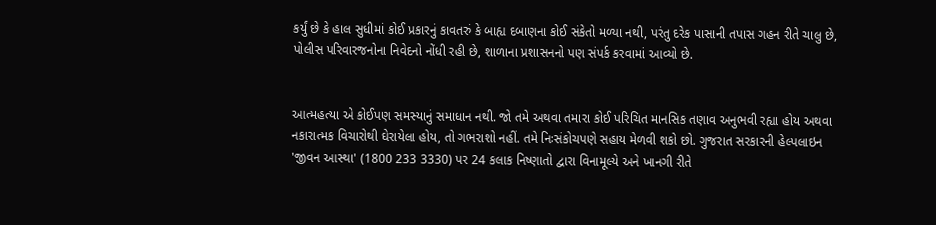કર્યું છે કે હાલ સુધીમાં કોઈ પ્રકારનું કાવતરું કે બાહ્ય દબાણના કોઈ સંકેતો મળ્યા નથી, પરંતુ દરેક પાસાની તપાસ ગહન રીતે ચાલુ છે, પોલીસ પરિવારજનોના નિવેદનો નોંધી રહી છે, શાળાના પ્રશાસનનો પણ સંપર્ક કરવામાં આવ્યો છે.


આત્મહત્યા એ કોઈપણ સમસ્યાનું સમાધાન નથી. જો તમે અથવા તમારા કોઈ પરિચિત માનસિક તણાવ અનુભવી રહ્યા હોય અથવા નકારાત્મક વિચારોથી ઘેરાયેલા હોય, તો ગભરાશો નહીં. તમે નિઃસંકોચપણે સહાય મેળવી શકો છો. ગુજરાત સરકારની હેલ્પલાઇન 'જીવન આસ્થા' (1800 233 3330) પર 24 કલાક નિષ્ણાતો દ્વારા વિનામૂલ્યે અને ખાનગી રીતે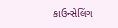કાઉન્સેલિંગ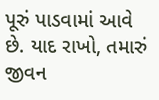પૂરું પાડવામાં આવે છે. યાદ રાખો, તમારું જીવન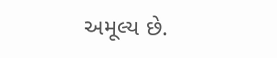અમૂલ્ય છે.